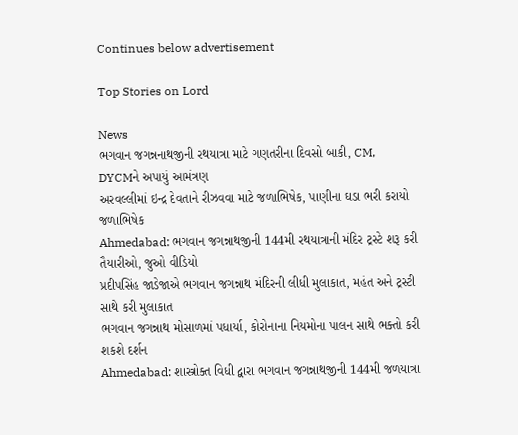Continues below advertisement

Top Stories on Lord

News
ભગવાન જગન્નનાથજીની રથયાત્રા માટે ગણતરીના દિવસો બાકી, CM, DYCMને અપાયું આમંત્રણ
અરવલ્લીમાં ઇન્દ્ર દેવતાને રીઝવવા માટે જળાભિષેક, પાણીના ઘડા ભરી કરાયો જળાભિષેક
Ahmedabad: ભગવાન જગન્નાથજીની 144મી રથયાત્રાની મંદિર ટ્રસ્ટે શરૂ કરી તૈયારીઓ, જુઓ વીડિયો
પ્રદીપસિંહ જાડેજાએ ભગવાન જગન્નાથ મંદિરની લીધી મુલાકાત, મહંત અને ટ્રસ્ટી સાથે કરી મુલાકાત
ભગવાન જગન્નાથ મોસાળમાં પધાર્યા, કોરોનાના નિયમોના પાલન સાથે ભક્તો કરી શકશે દર્શન
Ahmedabad: શાસ્ત્રોક્ત વિધી દ્વારા ભગવાન જગન્નાથજીની 144મી જળયાત્રા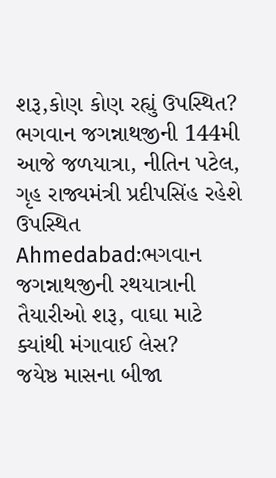શરૂ,કોણ કોણ રહ્યું ઉપસ્થિત?
ભગવાન જગન્નાથજીની 144મી આજે જળયાત્રા, નીતિન પટેલ, ગૃહ રાજ્યમંત્રી પ્રદીપસિંહ રહેશે ઉપસ્થિત
Ahmedabad:ભગવાન જગન્નાથજીની રથયાત્રાની તૈયારીઓ શરૂ, વાઘા માટે ક્યાંથી મંગાવાઈ લેસ?
જયેષ્ઠ માસના બીજા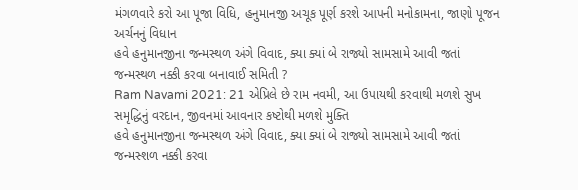મંગળવારે કરો આ પૂજા વિધિ, હનુમાનજી અચૂક પૂર્ણ કરશે આપની મનોકામના, જાણો પૂજન અર્ચનનું વિધાન
હવે હનુમાનજીના જન્મસ્થળ અંગે વિવાદ, ક્યા ક્યાં બે રાજ્યો સામસામે આવી જતાં જન્મસ્થળ નક્કી કરવા બનાવાઈ સમિતી ?
Ram Navami 2021: 21 એપ્રિલે છે રામ નવમી, આ ઉપાયથી કરવાથી મળશે સુખ સમૃદ્ધિનું વરદાન, જીવનમાં આવનાર કષ્ટોથી મળશે મુક્તિ
હવે હનુમાનજીના જન્મસ્થળ અંગે વિવાદ, ક્યા ક્યાં બે રાજ્યો સામસામે આવી જતાં જન્મસ્શળ નક્કી કરવા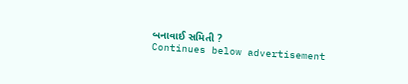બનાવાઈ સમિતી ?
Continues below advertisement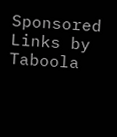Sponsored Links by Taboola